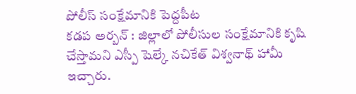పోలీస్ సంక్షేమానికి పెద్దపీట
కడప అర్బన్ : జిల్లాలో పోలీసుల సంక్షేమానికి కృషి చేస్తామని ఎస్పీ షెల్కే నచికేత్ విశ్వనాథ్ హామీ ఇచ్చారు.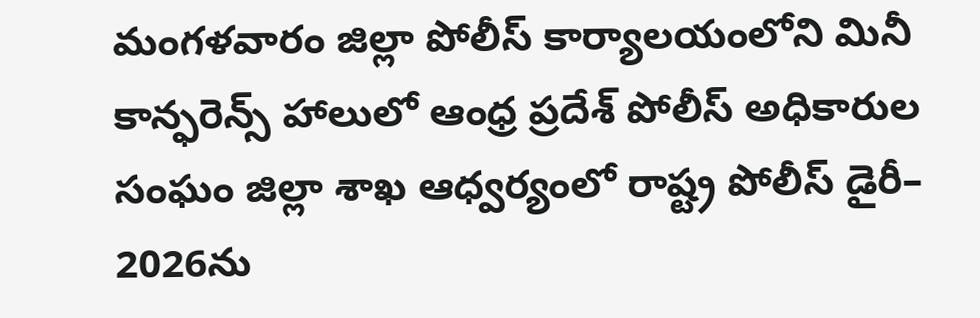మంగళవారం జిల్లా పోలీస్ కార్యాలయంలోని మినీ కాన్ఫరెన్స్ హాలులో ఆంధ్ర ప్రదేశ్ పోలీస్ అధికారుల సంఘం జిల్లా శాఖ ఆధ్వర్యంలో రాష్ట్ర పోలీస్ డైరీ– 2026ను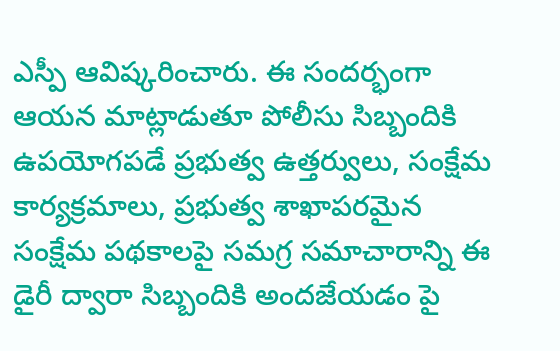ఎస్పీ ఆవిష్కరించారు. ఈ సందర్భంగా ఆయన మాట్లాడుతూ పోలీసు సిబ్బందికి ఉపయోగపడే ప్రభుత్వ ఉత్తర్వులు, సంక్షేమ కార్యక్రమాలు, ప్రభుత్వ శాఖాపరమైన సంక్షేమ పథకాలపై సమగ్ర సమాచారాన్ని ఈ డైరీ ద్వారా సిబ్బందికి అందజేయడం పై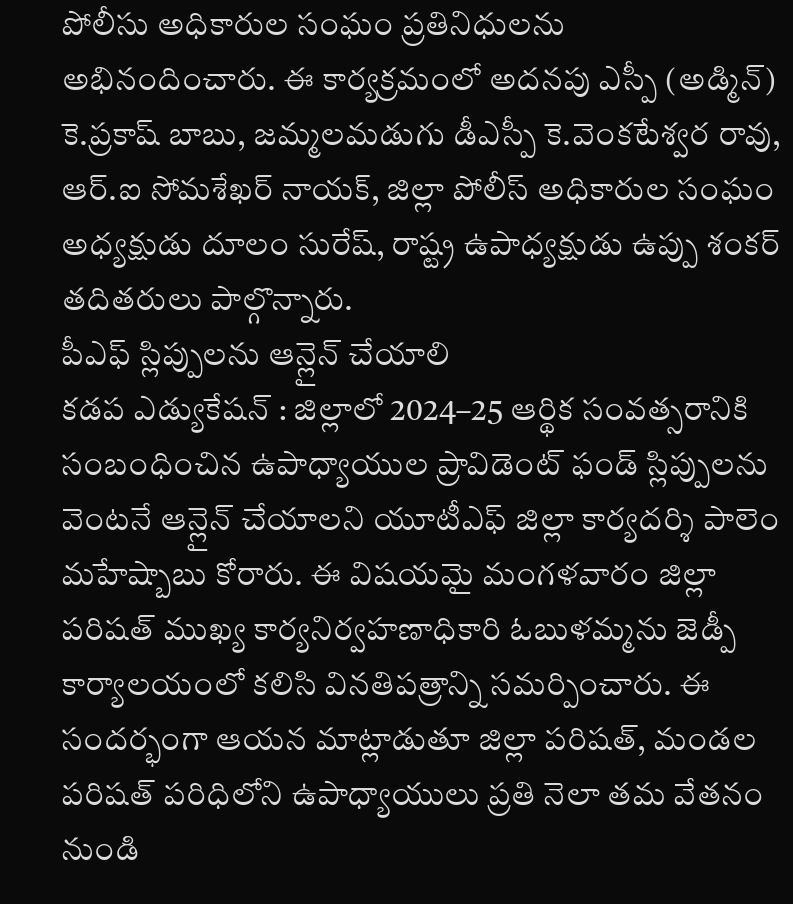పోలీసు అధికారుల సంఘం ప్రతినిధులను అభినందించారు. ఈ కార్యక్రమంలో అదనపు ఎస్పీ (అడ్మిన్) కె.ప్రకాష్ బాబు, జమ్మలమడుగు డీఎస్పీ కె.వెంకటేశ్వర రావు, ఆర్.ఐ సోమశేఖర్ నాయక్, జిల్లా పోలీస్ అధికారుల సంఘం అధ్యక్షుడు దూలం సురేష్, రాష్ట్ర ఉపాధ్యక్షుడు ఉప్పు శంకర్ తదితరులు పాల్గొన్నారు.
పీఎఫ్ స్లిప్పులను ఆన్లైన్ చేయాలి
కడప ఎడ్యుకేషన్ : జిల్లాలో 2024–25 ఆర్థిక సంవత్సరానికి సంబంధించిన ఉపాధ్యాయుల ప్రావిడెంట్ ఫండ్ స్లిప్పులను వెంటనే ఆన్లైన్ చేయాలని యూటీఎఫ్ జిల్లా కార్యదర్శి పాలెం మహేష్బాబు కోరారు. ఈ విషయమై మంగళవారం జిల్లా పరిషత్ ముఖ్య కార్యనిర్వహణాధికారి ఓబుళమ్మను జెడ్పీ కార్యాలయంలో కలిసి వినతిపత్రాన్ని సమర్పించారు. ఈ సందర్భంగా ఆయన మాట్లాడుతూ జిల్లా పరిషత్, మండల పరిషత్ పరిధిలోని ఉపాధ్యాయులు ప్రతి నెలా తమ వేతనం నుండి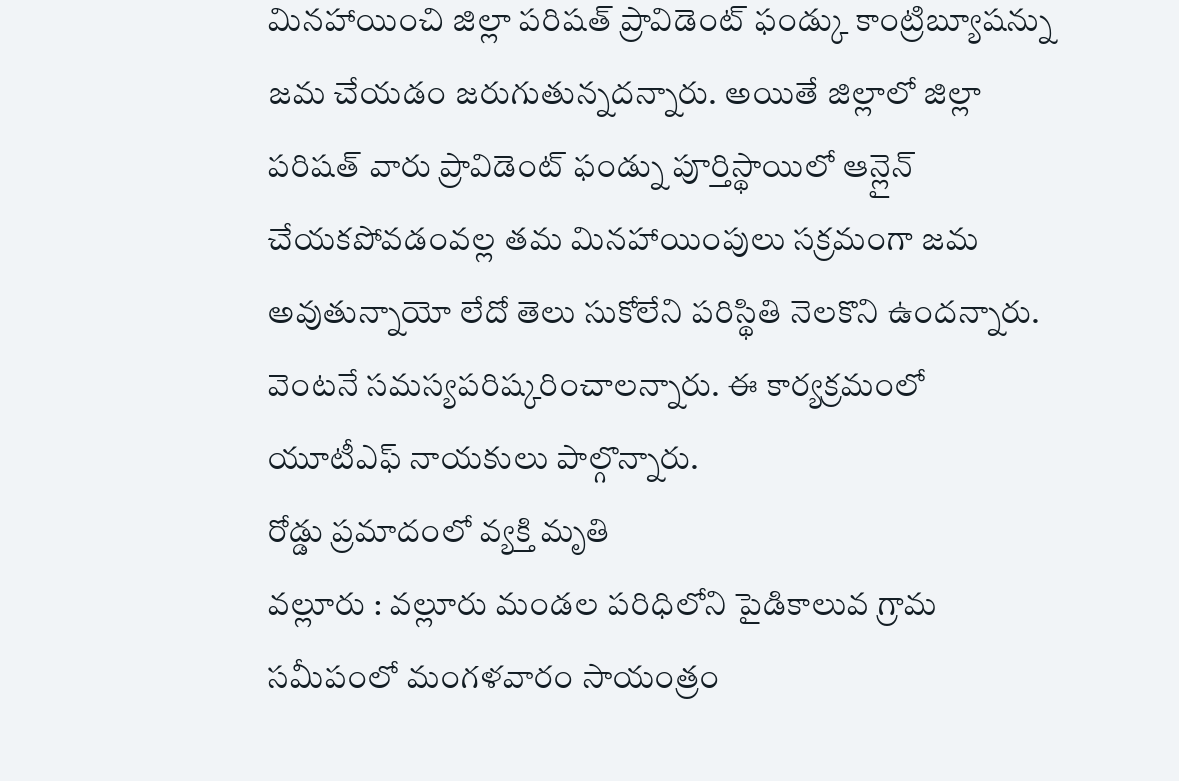మినహాయించి జిల్లా పరిషత్ ప్రావిడెంట్ ఫండ్కు కాంట్రిబ్యూషన్ను జమ చేయడం జరుగుతున్నదన్నారు. అయితే జిల్లాలో జిల్లా పరిషత్ వారు ప్రావిడెంట్ ఫండ్ను పూర్తిస్థాయిలో ఆన్లైన్ చేయకపోవడంవల్ల తమ మినహాయింపులు సక్రమంగా జమ అవుతున్నాయో లేదో తెలు సుకోలేని పరిస్థితి నెలకొని ఉందన్నారు. వెంటనే సమస్యపరిష్కరించాలన్నారు. ఈ కార్యక్రమంలో యూటీఎఫ్ నాయకులు పాల్గొన్నారు.
రోడ్డు ప్రమాదంలో వ్యక్తి మృతి
వల్లూరు : వల్లూరు మండల పరిధిలోని పైడికాలువ గ్రామ సమీపంలో మంగళవారం సాయంత్రం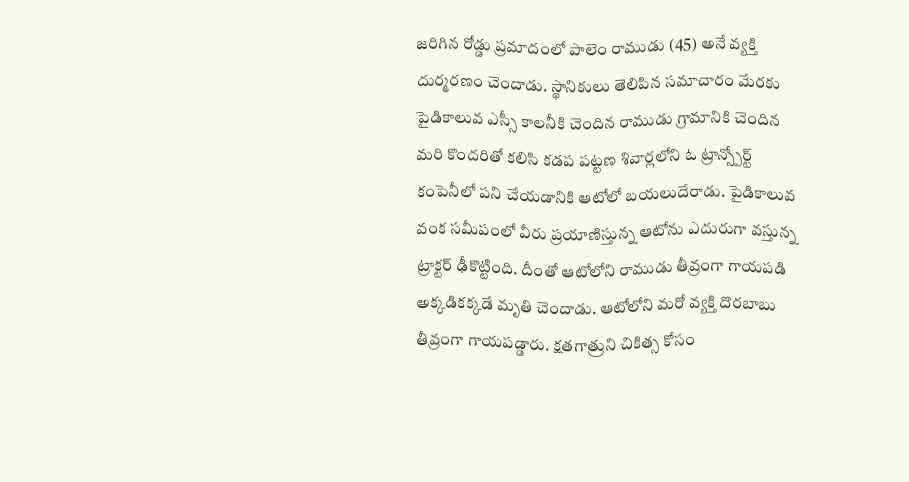జరిగిన రోడ్డు ప్రమాదంలో పాలెం రాముడు (45) అనే వ్యక్తి దుర్మరణం చెందాడు. స్థానికులు తెలిపిన సమాచారం మేరకు పైడికాలువ ఎస్సీ కాలనీకి చెందిన రాముడు గ్రామానికి చెందిన మరి కొందరితో కలిసి కడప పట్టణ శివార్లలోని ఓ ట్రాన్స్పోర్ట్ కంపెనీలో పని చేయడానికి ఆటోలో బయలుదేరాడు. పైడికాలువ వంక సమీపంలో వీరు ప్రయాణిస్తున్న ఆటోను ఎదురుగా వస్తున్న ట్రాక్టర్ ఢీకొట్టింది. దీంతో ఆటోలోని రాముడు తీవ్రంగా గాయపడి అక్కడికక్కడే మృతి చెందాడు. ఆటోలోని మరో వ్యక్తి దొరబాబు తీవ్రంగా గాయపడ్డారు. క్షతగాత్రుని చికిత్స కోసం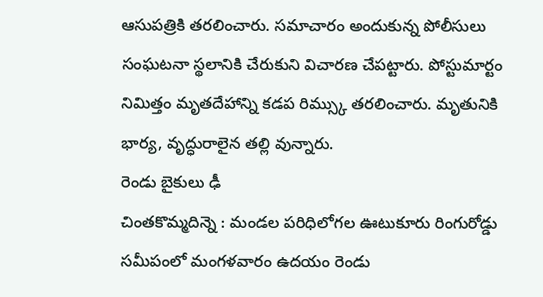ఆసుపత్రికి తరలించారు. సమాచారం అందుకున్న పోలీసులు సంఘటనా స్థలానికి చేరుకుని విచారణ చేపట్టారు. పోస్టుమార్టం నిమిత్తం మృతదేహాన్ని కడప రిమ్స్కు తరలించారు. మృతునికి భార్య, వృద్ధురాలైన తల్లి వున్నారు.
రెండు బైకులు ఢీ
చింతకొమ్మదిన్నె : మండల పరిధిలోగల ఊటుకూరు రింగురోడ్డు సమీపంలో మంగళవారం ఉదయం రెండు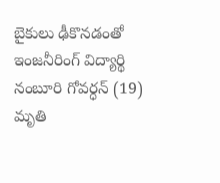బైకులు ఢీకొనడంతో ఇంజనీరింగ్ విద్యార్థి నంబూరి గోవర్ధన్ (19) మృతి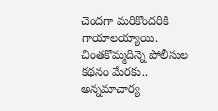చెందగా మరికొందరికి గాయాలయ్యాయి. చింతకొమ్మదిన్నె పోలీసుల కథనం మేరకు.. అన్నమాచార్య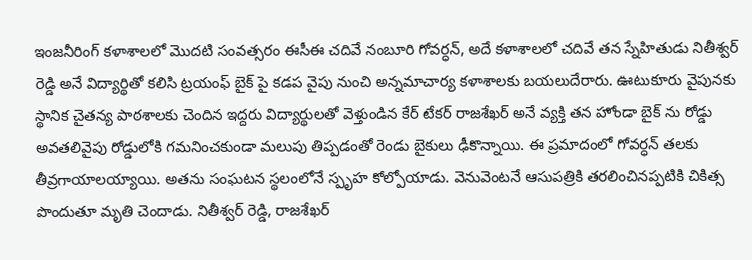ఇంజనీరింగ్ కళాశాలలో మొదటి సంవత్సరం ఈసీఈ చదివే నంబూరి గోవర్ధన్, అదే కళాశాలలో చదివే తన స్నేహితుడు నితీశ్వర్ రెడ్డి అనే విద్యార్థితో కలిసి ట్రయంఫ్ బైక్ పై కడప వైపు నుంచి అన్నమాచార్య కళాశాలకు బయలుదేరారు. ఊటుకూరు వైపునకు స్థానిక చైతన్య పాఠశాలకు చెందిన ఇద్దరు విద్యార్థులతో వెళ్తుండిన కేర్ టేకర్ రాజశేఖర్ అనే వ్యక్తి తన హోండా బైక్ ను రోడ్డు అవతలివైపు రోడ్డులోకి గమనించకుండా మలుపు తిప్పడంతో రెండు బైకులు ఢీకొన్నాయి. ఈ ప్రమాదంలో గోవర్ధన్ తలకు తీవ్రగాయాలయ్యాయి. అతను సంఘటన స్థలంలోనే స్పృహ కోల్పోయాడు. వెనువెంటనే ఆసుపత్రికి తరలించినప్పటికి చికిత్స పొందుతూ మృతి చెందాడు. నితీశ్వర్ రెడ్డి, రాజశేఖర్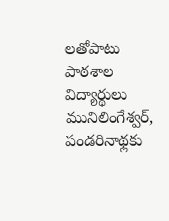లతోపాటు పాఠశాల విద్యార్థులు మునిలింగేశ్వర్, పండరినాథ్లకు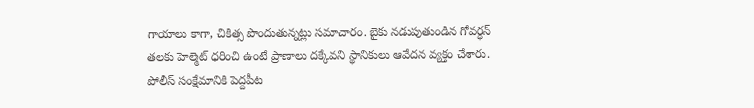గాయాలు కాగా, చికిత్స పొందుతున్నట్లు సమాచారం. బైకు నడుపుతుండిన గోవర్ధన్ తలకు హెల్మెట్ ధరించి ఉంటే ప్రాణాలు దక్కేవని స్థానికులు ఆవేదన వ్యక్తం చేశారు.
పోలీస్ సంక్షేమానికి పెద్దపీట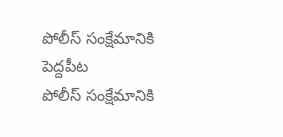పోలీస్ సంక్షేమానికి పెద్దపీట
పోలీస్ సంక్షేమానికి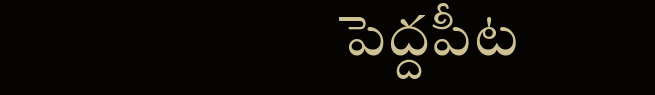పెద్దపీట